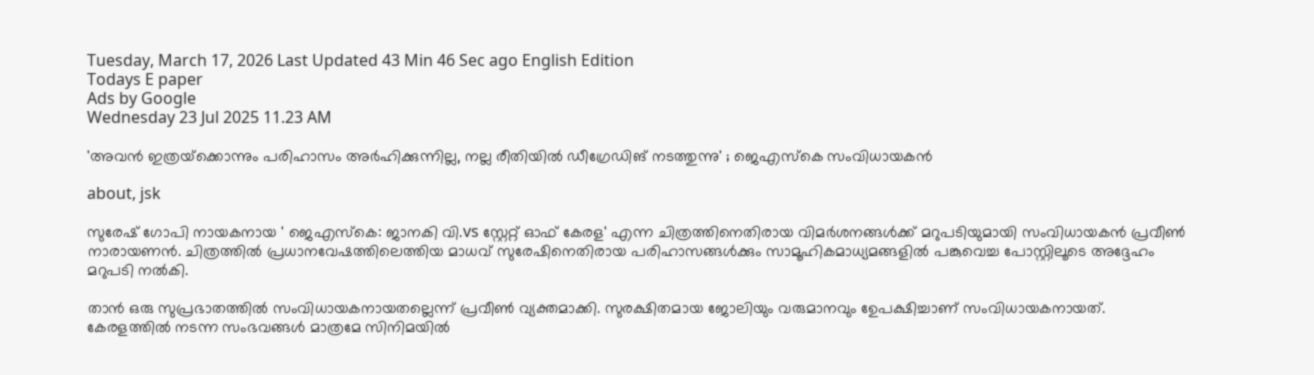Tuesday, March 17, 2026 Last Updated 43 Min 46 Sec ago English Edition
Todays E paper
Ads by Google
Wednesday 23 Jul 2025 11.23 AM

'അവന്‍ ഇത്രയ്‌ക്കൊന്നും പരിഹാസം അര്‍ഹിക്കുന്നില്ല, നല്ല രീതിയില്‍ ഡീഗ്രേഡിങ് നടത്തുന്നു' ; ജെഎസ്‌കെ സംവിധായകന്‍

about, jsk

സുരേഷ് ഗോപി നായകനായ ' ജെഎസ്‌കെ: ജാനകി വി.vs സ്റ്റേറ്റ് ഓഫ് കേരള' എന്ന ചിത്രത്തിനെതിരായ വിമര്‍ശനങ്ങള്‍ക്ക് മറുപടിയുമായി സംവിധായകന്‍ പ്രവീണ്‍ നാരായണന്‍. ചിത്രത്തില്‍ പ്രധാനവേഷത്തിലെത്തിയ മാധവ് സുരേഷിനെതിരായ പരിഹാസങ്ങള്‍ക്കും സാമൂഹികമാധ്യമങ്ങളില്‍ പങ്കുവെച്ച പോസ്റ്റിലൂടെ അദ്ദേഹം മറുപടി നല്‍കി.

താന്‍ ഒരു സുപ്രഭാതത്തില്‍ സംവിധായകനായതല്ലെന്ന് പ്രവീണ്‍ വ്യക്തമാക്കി. സുരക്ഷിതമായ ജോലിയും വരുമാനവും ഉേപക്ഷിച്ചാണ് സംവിധായകനായത്. കേരളത്തില്‍ നടന്ന സംഭവങ്ങള്‍ മാത്രമേ സിനിമയില്‍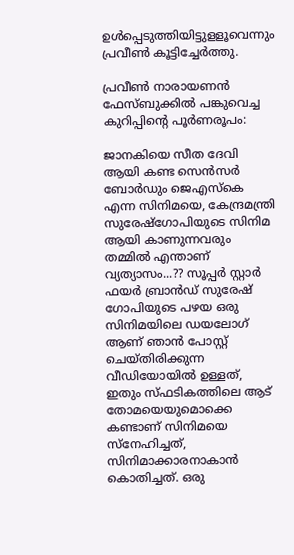ഉള്‍പ്പെടുത്തിയിട്ടുളളൂവെന്നും പ്രവീണ്‍ കൂട്ടിച്ചേര്‍ത്തു.

പ്രവീണ്‍ നാരായണന്‍ ഫേസ്ബുക്കില്‍ പങ്കുവെച്ച കുറിപ്പിന്റെ പൂര്‍ണരൂപം:

ജാനകിയെ സീത ദേവി ആയി കണ്ട സെന്‍സര്‍ ബോര്‍ഡും ജെഎസ്‌കെ എന്ന സിനിമയെ, കേന്ദ്രമന്ത്രി സുരേഷ്ഗോപിയുടെ സിനിമ ആയി കാണുന്നവരും തമ്മില്‍ എന്താണ് വ്യത്യാസം...?? സൂപ്പര്‍ സ്റ്റാര്‍ ഫയര്‍ ബ്രാന്‍ഡ് സുരേഷ് ഗോപിയുടെ പഴയ ഒരു സിനിമയിലെ ഡയലോഗ് ആണ് ഞാന്‍ പോസ്റ്റ് ചെയ്തിരിക്കുന്ന വീഡിയോയില്‍ ഉള്ളത്, ഇതും സ്ഫടികത്തിലെ ആട് തോമയെയുമൊക്കെ കണ്ടാണ് സിനിമയെ സ്നേഹിച്ചത്, സിനിമാക്കാരനാകാന്‍ കൊതിച്ചത്. ഒരു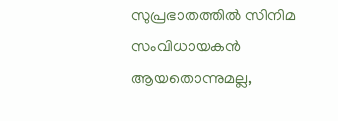സുപ്രഭാതത്തില്‍ സിനിമ സംവിധായകന്‍ ആയതൊന്നുമല്ല,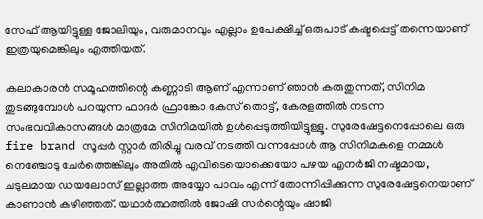സേഫ് ആയിട്ടുള്ള ജോലിയും, വരുമാനവും എല്ലാം ഉപേക്ഷിച്ച് ഒരുപാട് കഷ്ടപ്പെട്ട് തന്നെയാണ് ഇത്രയുമെങ്കിലും എത്തിയത്.

കലാകാരന്‍ സമൂഹത്തിന്റെ കണ്ണാടി ആണ് എന്നാണ് ഞാന്‍ കരുതുന്നത്, സിനിമ തുടങ്ങുമ്പോള്‍ പറയുന്ന ഫാദര്‍ ഫ്രാങ്കോ കേസ് തൊട്ട്, കേരളത്തില്‍ നടന്ന സംഭവവികാസങ്ങള്‍ മാത്രമേ സിനിമയില്‍ ഉള്‍പ്പെടുത്തിയിട്ടുള്ളൂ. സുരേഷേട്ടനെപ്പോലെ ഒരു fire brand സൂപ്പര്‍ സ്റ്റാര്‍ തിരിച്ചു വരവ് നടത്തി വന്നപ്പോള്‍ ആ സിനിമകളെ നമ്മള്‍ നെഞ്ചോടു ചേര്‍ത്തെങ്കിലും അതില്‍ എവിടെയൊക്കെയോ പഴയ എനര്‍ജി നഷ്ടമായ, ചടുലമായ ഡയലോസ് ഇല്ലാത്ത അയ്യോ പാവം എന്ന് തോന്നിപ്പിക്കുന്ന സുരേഷേട്ടനെയാണ് കാണാന്‍ കഴിഞ്ഞത്. യഥാര്‍ത്ഥത്തില്‍ ജോഷി സര്‍ന്റെയും ഷാജി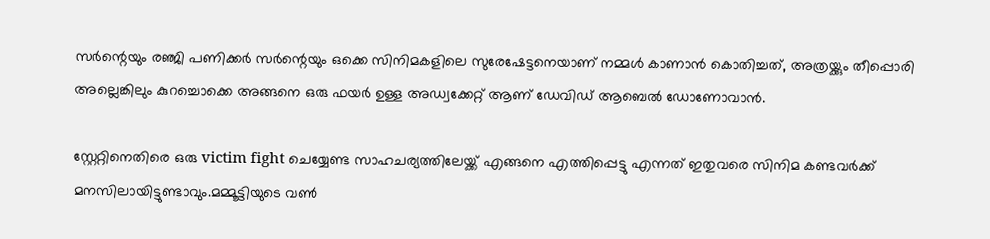സര്‍ന്റെയും രഞ്ജി പണിക്കര്‍ സര്‍ന്റെയും ഒക്കെ സിനിമകളിലെ സുരേഷേട്ടനെയാണ് നമ്മള്‍ കാണാന്‍ കൊതിച്ചത്, അത്രയ്ക്കും തീപ്പൊരി അല്ലെങ്കിലും കുറച്ചൊക്കെ അങ്ങനെ ഒരു ഫയര്‍ ഉള്ള അഡ്വക്കേറ്റ് ആണ് ഡേവിഡ് ആബെല്‍ ഡോണോവാന്‍.

സ്റ്റേറ്റിനെതിരെ ഒരു victim fight ചെയ്യേണ്ട സാഹചര്യത്തിലേയ്ക്ക് എങ്ങനെ എത്തിപ്പെട്ടു എന്നത് ഇതുവരെ സിനിമ കണ്ടവര്‍ക്ക് മനസിലായിട്ടുണ്ടാവും.മമ്മൂട്ടിയുടെ വണ്‍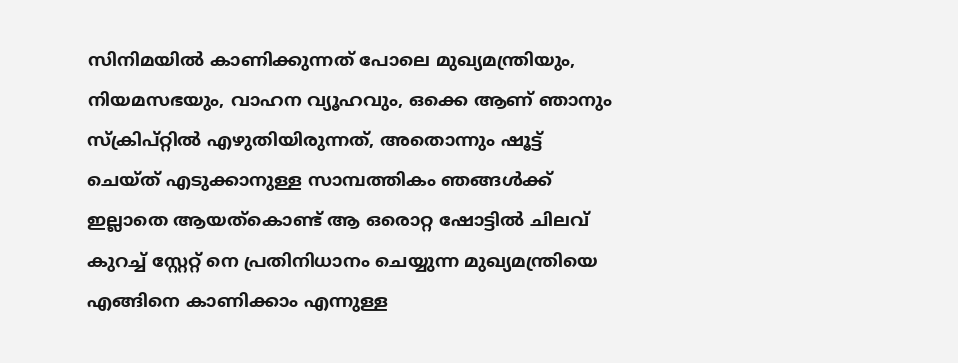സിനിമയില്‍ കാണിക്കുന്നത് പോലെ മുഖ്യമന്ത്രിയും, നിയമസഭയും, വാഹന വ്യൂഹവും, ഒക്കെ ആണ് ഞാനും സ്‌ക്രിപ്റ്റില്‍ എഴുതിയിരുന്നത്, അതൊന്നും ഷൂട്ട് ചെയ്ത് എടുക്കാനുള്ള സാമ്പത്തികം ഞങ്ങള്‍ക്ക് ഇല്ലാതെ ആയത്കൊണ്ട് ആ ഒരൊറ്റ ഷോട്ടില്‍ ചിലവ് കുറച്ച് സ്റ്റേറ്റ് നെ പ്രതിനിധാനം ചെയ്യുന്ന മുഖ്യമന്ത്രിയെ എങ്ങിനെ കാണിക്കാം എന്നുള്ള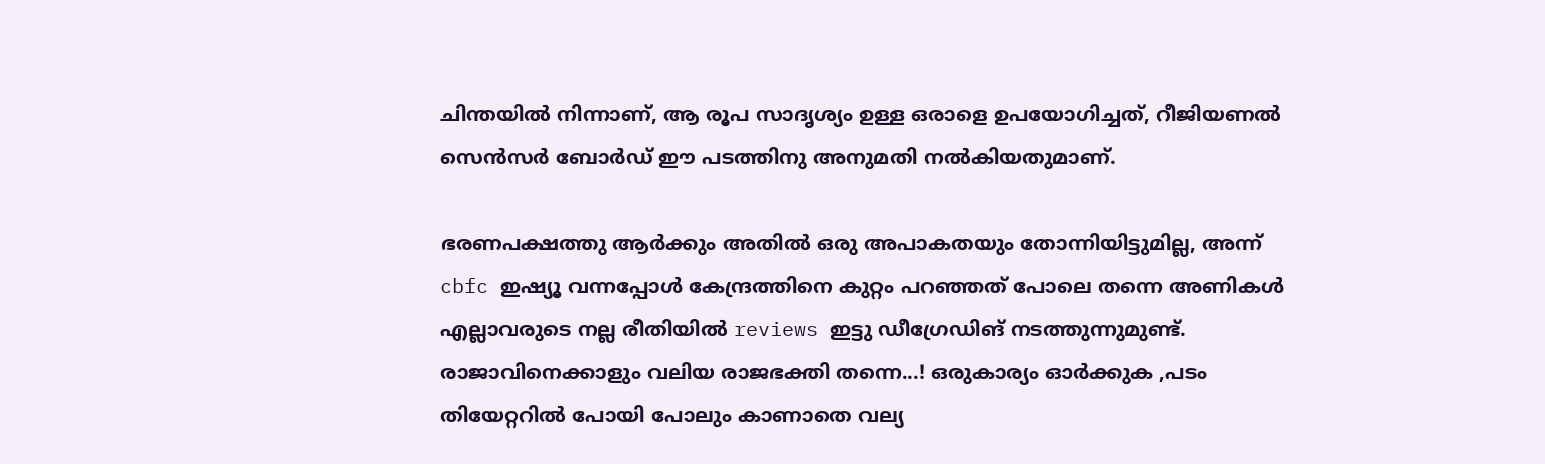ചിന്തയില്‍ നിന്നാണ്, ആ രൂപ സാദൃശ്യം ഉള്ള ഒരാളെ ഉപയോഗിച്ചത്, റീജിയണല്‍ സെന്‍സര്‍ ബോര്‍ഡ് ഈ പടത്തിനു അനുമതി നല്‍കിയതുമാണ്.

ഭരണപക്ഷത്തു ആര്‍ക്കും അതില്‍ ഒരു അപാകതയും തോന്നിയിട്ടുമില്ല, അന്ന് cbfc ഇഷ്യൂ വന്നപ്പോള്‍ കേന്ദ്രത്തിനെ കുറ്റം പറഞ്ഞത് പോലെ തന്നെ അണികള്‍ എല്ലാവരുടെ നല്ല രീതിയില്‍ reviews ഇട്ടു ഡീഗ്രേഡിങ് നടത്തുന്നുമുണ്ട്. രാജാവിനെക്കാളും വലിയ രാജഭക്തി തന്നെ...! ഒരുകാര്യം ഓര്‍ക്കുക ,പടം തിയേറ്ററില്‍ പോയി പോലും കാണാതെ വല്യ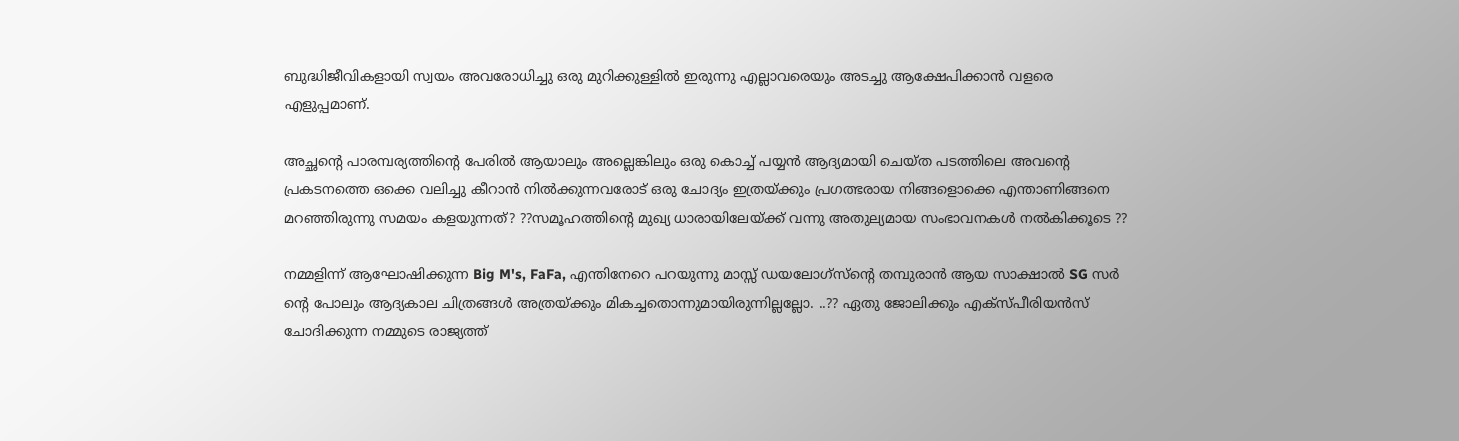ബുദ്ധിജീവികളായി സ്വയം അവരോധിച്ചു ഒരു മുറിക്കുള്ളില്‍ ഇരുന്നു എല്ലാവരെയും അടച്ചു ആക്ഷേപിക്കാന്‍ വളരെ എളുപ്പമാണ്.

അച്ഛന്റെ പാരമ്പര്യത്തിന്റെ പേരില്‍ ആയാലും അല്ലെങ്കിലും ഒരു കൊച്ച് പയ്യന്‍ ആദ്യമായി ചെയ്ത പടത്തിലെ അവന്റെ പ്രകടനത്തെ ഒക്കെ വലിച്ചു കീറാന്‍ നില്‍ക്കുന്നവരോട് ഒരു ചോദ്യം ഇത്രയ്ക്കും പ്രഗത്ഭരായ നിങ്ങളൊക്കെ എന്താണിങ്ങനെ മറഞ്ഞിരുന്നു സമയം കളയുന്നത്? ??സമൂഹത്തിന്റെ മുഖ്യ ധാരായിലേയ്ക്ക് വന്നു അതുല്യമായ സംഭാവനകള്‍ നല്‍കിക്കൂടെ ??

നമ്മളിന്ന് ആഘോഷിക്കുന്ന Big M's, FaFa, എന്തിനേറെ പറയുന്നു മാസ്സ് ഡയലോഗ്സ്ന്റെ തമ്പുരാന്‍ ആയ സാക്ഷാല്‍ SG സര്‍ ന്റെ പോലും ആദ്യകാല ചിത്രങ്ങള്‍ അത്രയ്ക്കും മികച്ചതൊന്നുമായിരുന്നില്ലല്ലോ. ..?? ഏതു ജോലിക്കും എക്സ്പീരിയന്‍സ് ചോദിക്കുന്ന നമ്മുടെ രാജ്യത്ത്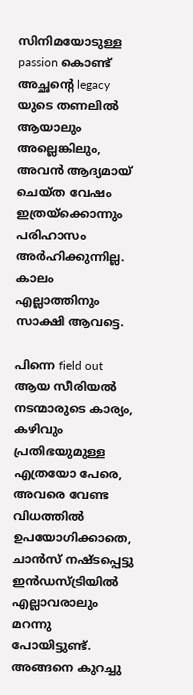സിനിമയോടുള്ള passion കൊണ്ട് അച്ഛന്റെ legacy യുടെ തണലില്‍ ആയാലും അല്ലെങ്കിലും, അവന്‍ ആദ്യമായ് ചെയ്ത വേഷം ഇത്രയ്ക്കൊന്നും പരിഹാസം അര്‍ഹിക്കുന്നില്ല. കാലം എല്ലാത്തിനും സാക്ഷി ആവട്ടെ.

പിന്നെ field out ആയ സീരിയല്‍ നടന്മാരുടെ കാര്യം, കഴിവും പ്രതിഭയുമുള്ള എത്രയോ പേരെ, അവരെ വേണ്ട വിധത്തില്‍ ഉപയോഗിക്കാതെ, ചാന്‍സ് നഷ്ടപ്പെട്ടു ഇന്‍ഡസ്ട്രിയില്‍ എല്ലാവരാലും മറന്നു പോയിട്ടുണ്ട്. അങ്ങനെ കുറച്ചു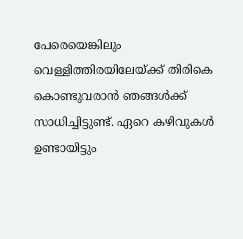പേരെയെങ്കിലും വെള്ളിത്തിരയിലേയ്ക്ക് തിരികെ കൊണ്ടുവരാന്‍ ഞങ്ങള്‍ക്ക് സാധിച്ചിട്ടുണ്ട്. ഏറെ കഴിവുകള്‍ ഉണ്ടായിട്ടും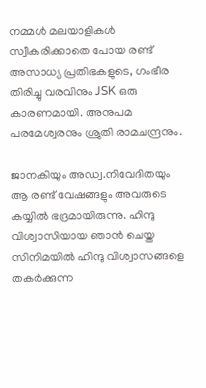നമ്മള്‍ മലയാളികള്‍ സ്വീകരിക്കാതെ പോയ രണ്ട് അസാധ്യ പ്രതിഭകളുടെ, ഗംഭീര തിരിച്ചു വരവിനും JSK ഒരു കാരണമായി. അനുപമ പരമേശ്വരനും ശ്രുതി രാമചന്ദ്രനും.

ജാനകിയും അഡ്വ.നിവേദിതയും ആ രണ്ട് വേഷങ്ങളും അവരുടെ കയ്യില്‍ ഭദ്രമായിരുന്നു. ഹിന്ദു വിശ്വാസിയായ ഞാന്‍ ചെയ്ത സിനിമയില്‍ ഹിന്ദു വിശ്വാസങ്ങളെ തകര്‍ക്കുന്ന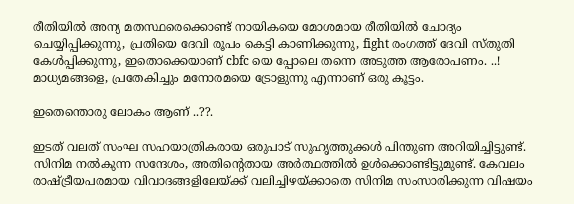രീതിയില്‍ അന്യ മതസ്ഥരെക്കൊണ്ട് നായികയെ മോശമായ രീതിയില്‍ ചോദ്യം ചെയ്യിപ്പിക്കുന്നു, പ്രതിയെ ദേവി രൂപം കെട്ടി കാണിക്കുന്നു, fight രംഗത്ത് ദേവി സ്തുതി കേള്‍പ്പിക്കുന്നു, ഇതൊക്കെയാണ് cbfc യെ പ്പോലെ തന്നെ അടുത്ത ആരോപണം. ..! മാധ്യമങ്ങളെ, പ്രതേകിച്ചും മനോരമയെ ട്രോളുന്നു എന്നാണ് ഒരു കൂട്ടം.

ഇതെന്തൊരു ലോകം ആണ് ..??.

ഇടത് വലത് സംഘ സഹയാത്രികരായ ഒരുപാട് സുഹൃത്തുക്കള്‍ പിന്തുണ അറിയിച്ചിട്ടുണ്ട്. സിനിമ നല്‍കുന്ന സന്ദേശം, അതിന്റെതായ അര്‍ത്ഥത്തില്‍ ഉള്‍ക്കൊണ്ടിട്ടുമുണ്ട്. കേവലം രാഷ്ട്രീയപരമായ വിവാദങ്ങളിലേയ്ക്ക് വലിച്ചിഴയ്ക്കാതെ സിനിമ സംസാരിക്കുന്ന വിഷയം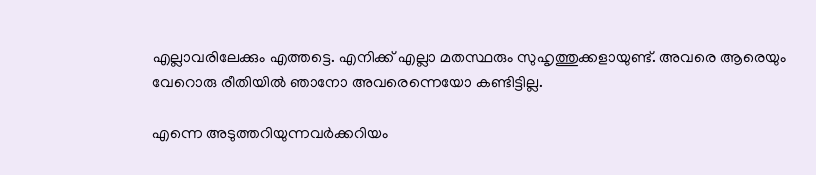എല്ലാവരിലേക്കും എത്തട്ടെ. എനിക്ക് എല്ലാ മതസ്ഥരും സുഹൃത്തുക്കളായുണ്ട്. അവരെ ആരെയും വേറൊരു രീതിയില്‍ ഞാനോ അവരെന്നെയോ കണ്ടിട്ടില്ല.

എന്നെ അടുത്തറിയുന്നവര്‍ക്കറിയം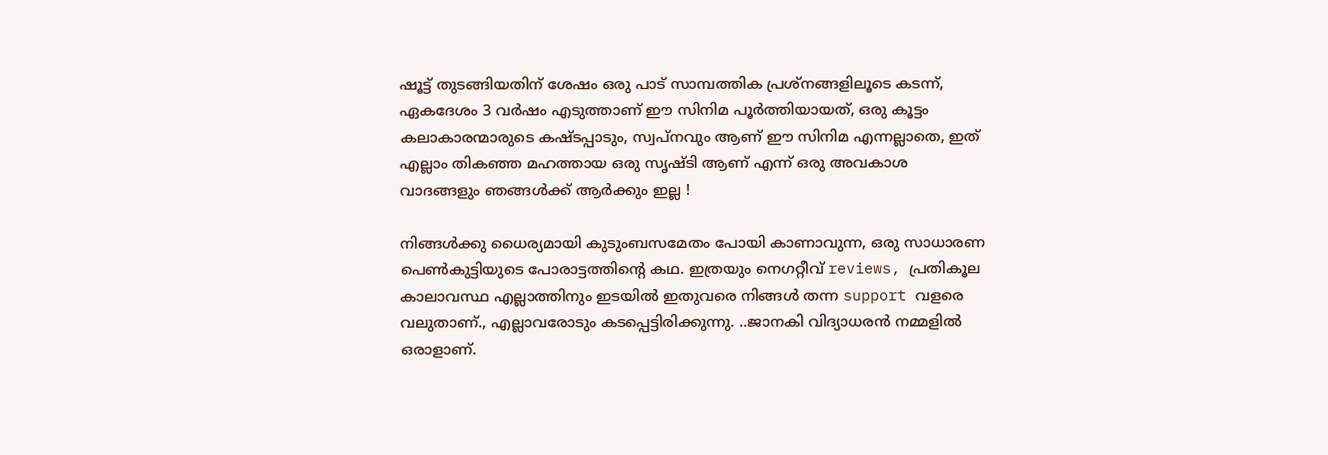ഷൂട്ട് തുടങ്ങിയതിന് ശേഷം ഒരു പാട് സാമ്പത്തിക പ്രശ്നങ്ങളിലൂടെ കടന്ന്, ഏകദേശം 3 വര്‍ഷം എടുത്താണ് ഈ സിനിമ പൂര്‍ത്തിയായത്, ഒരു കൂട്ടം കലാകാരന്മാരുടെ കഷ്ടപ്പാടും, സ്വപ്നവും ആണ് ഈ സിനിമ എന്നല്ലാതെ, ഇത് എല്ലാം തികഞ്ഞ മഹത്തായ ഒരു സൃഷ്ടി ആണ് എന്ന് ഒരു അവകാശ വാദങ്ങളും ഞങ്ങള്‍ക്ക് ആര്‍ക്കും ഇല്ല !

നിങ്ങള്‍ക്കു ധൈര്യമായി കുടുംബസമേതം പോയി കാണാവുന്ന, ഒരു സാധാരണ പെണ്‍കുട്ടിയുടെ പോരാട്ടത്തിന്റെ കഥ. ഇത്രയും നെഗറ്റീവ് reviews, പ്രതികൂല കാലാവസ്ഥ എല്ലാത്തിനും ഇടയില്‍ ഇതുവരെ നിങ്ങള്‍ തന്ന support വളരെ വലുതാണ്., എല്ലാവരോടും കടപ്പെട്ടിരിക്കുന്നു. ..ജാനകി വിദ്യാധരന്‍ നമ്മളില്‍ ഒരാളാണ്.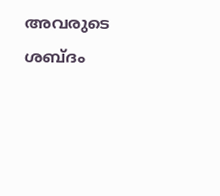അവരുടെ ശബ്ദം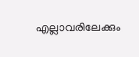എല്ലാവരിലേക്കും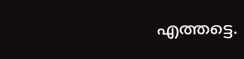എത്തട്ടെ.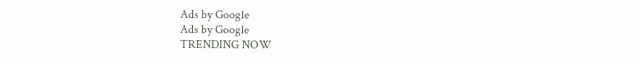Ads by Google
Ads by Google
TRENDING NOW